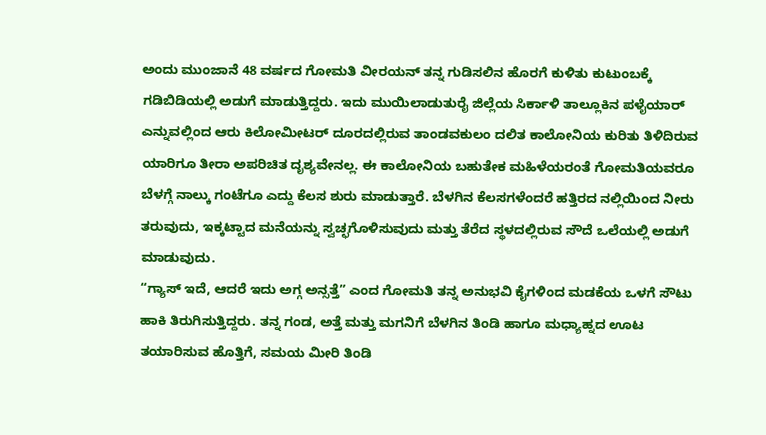ಅಂದು ಮುಂಜಾನೆ 48 ವರ್ಷದ ಗೋಮತಿ ವೀರಯನ್ ತನ್ನ ಗುಡಿಸಲಿನ ಹೊರಗೆ ಕುಳಿತು ಕುಟುಂಬಕ್ಕೆ ಗಡಿಬಿಡಿಯಲ್ಲಿ ಅಡುಗೆ ಮಾಡುತ್ತಿದ್ದರು. ಇದು ಮುಯಿಲಾಡುತುರೈ ಜಿಲ್ಲೆಯ ಸಿರ್ಕಾಳಿ ತಾಲ್ಲೂಕಿನ ಪಳೈಯಾರ್ ಎನ್ನುವಲ್ಲಿಂದ ಆರು ಕಿಲೋಮೀಟರ್ ದೂರದಲ್ಲಿರುವ ತಾಂಡವಕುಲಂ ದಲಿತ ಕಾಲೋನಿಯ ಕುರಿತು ತಿಳಿದಿರುವ ಯಾರಿಗೂ ತೀರಾ ಅಪರಿಚಿತ ದೃಶ್ಯವೇನಲ್ಲ. ಈ ಕಾಲೋನಿಯ ಬಹುತೇಕ ಮಹಿಳೆಯರಂತೆ ಗೋಮತಿಯವರೂ ಬೆಳಗ್ಗೆ ನಾಲ್ಕು ಗಂಟೆಗೂ ಎದ್ದು ಕೆಲಸ ಶುರು ಮಾಡುತ್ತಾರೆ. ಬೆಳಗಿನ ಕೆಲಸಗಳೆಂದರೆ ಹತ್ತಿರದ ನಲ್ಲಿಯಿಂದ ನೀರು ತರುವುದು, ಇಕ್ಕಟ್ಟಾದ ಮನೆಯನ್ನು ಸ್ವಚ್ಛಗೊಳಿಸುವುದು ಮತ್ತು ತೆರೆದ ಸ್ಥಳದಲ್ಲಿರುವ ಸೌದೆ ಒಲೆಯಲ್ಲಿ ಅಡುಗೆ ಮಾಡುವುದು.
“ಗ್ಯಾಸ್ ಇದೆ, ಆದರೆ ಇದು ಅಗ್ಗ ಅನ್ಸತ್ತೆ” ಎಂದ ಗೋಮತಿ ತನ್ನ ಅನುಭವಿ ಕೈಗಳಿಂದ ಮಡಕೆಯ ಒಳಗೆ ಸೌಟು ಹಾಕಿ ತಿರುಗಿಸುತ್ತಿದ್ದರು. ತನ್ನ ಗಂಡ, ಅತ್ತೆ ಮತ್ತು ಮಗನಿಗೆ ಬೆಳಗಿನ ತಿಂಡಿ ಹಾಗೂ ಮಧ್ಯಾಹ್ನದ ಊಟ ತಯಾರಿಸುವ ಹೊತ್ತಿಗೆ, ಸಮಯ ಮೀರಿ ತಿಂಡಿ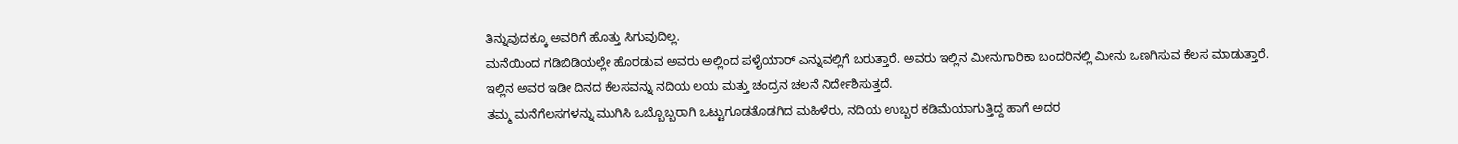ತಿನ್ನುವುದಕ್ಕೂ ಅವರಿಗೆ ಹೊತ್ತು ಸಿಗುವುದಿಲ್ಲ.
ಮನೆಯಿಂದ ಗಡಿಬಿಡಿಯಲ್ಲೇ ಹೊರಡುವ ಅವರು ಅಲ್ಲಿಂದ ಪಳೈಯಾರ್ ಎನ್ನುವಲ್ಲಿಗೆ ಬರುತ್ತಾರೆ. ಅವರು ಇಲ್ಲಿನ ಮೀನುಗಾರಿಕಾ ಬಂದರಿನಲ್ಲಿ ಮೀನು ಒಣಗಿಸುವ ಕೆಲಸ ಮಾಡುತ್ತಾರೆ. ಇಲ್ಲಿನ ಅವರ ಇಡೀ ದಿನದ ಕೆಲಸವನ್ನು ನದಿಯ ಲಯ ಮತ್ತು ಚಂದ್ರನ ಚಲನೆ ನಿರ್ದೇಶಿಸುತ್ತದೆ.
ತಮ್ಮ ಮನೆಗೆಲಸಗಳನ್ನು ಮುಗಿಸಿ ಒಬ್ಬೊಬ್ಬರಾಗಿ ಒಟ್ಟುಗೂಡತೊಡಗಿದ ಮಹಿಳೆರು, ನದಿಯ ಉಬ್ಬರ ಕಡಿಮೆಯಾಗುತ್ತಿದ್ದ ಹಾಗೆ ಅದರ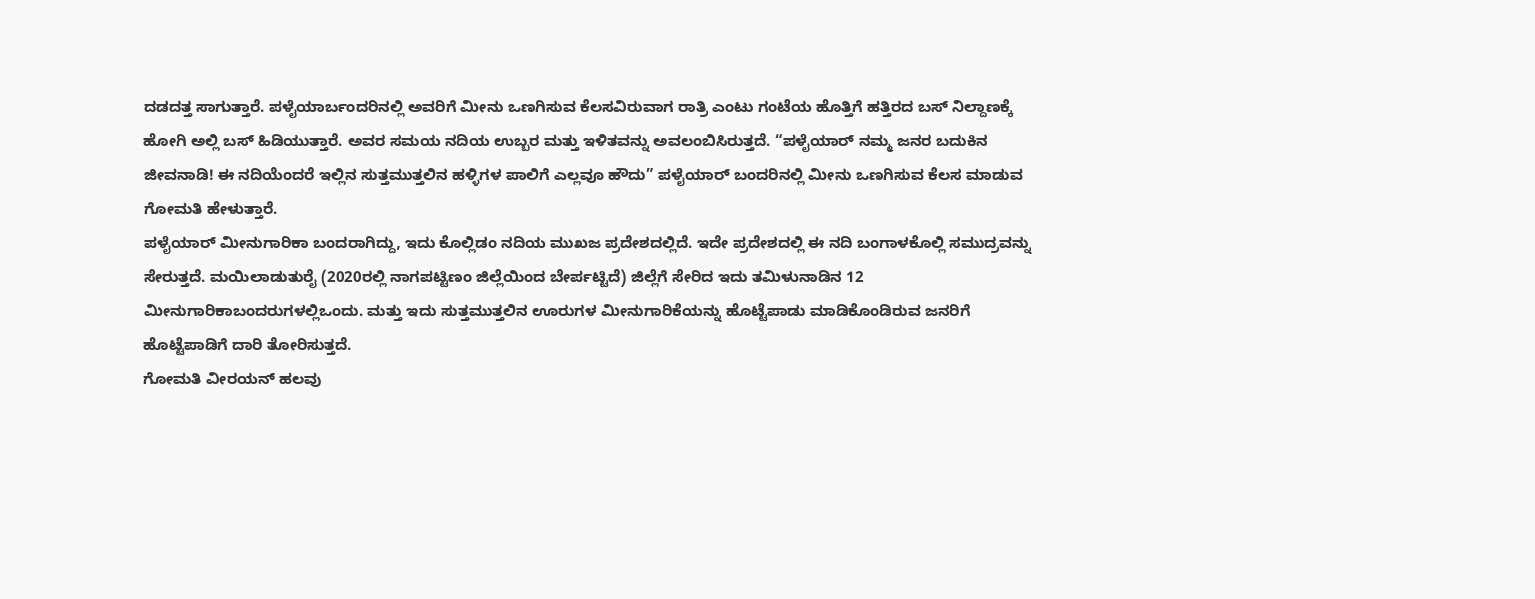ದಡದತ್ತ ಸಾಗುತ್ತಾರೆ. ಪಳೈಯಾರ್ಬಂದರಿನಲ್ಲಿ ಅವರಿಗೆ ಮೀನು ಒಣಗಿಸುವ ಕೆಲಸವಿರುವಾಗ ರಾತ್ರಿ ಎಂಟು ಗಂಟೆಯ ಹೊತ್ತಿಗೆ ಹತ್ತಿರದ ಬಸ್ ನಿಲ್ದಾಣಕ್ಕೆ ಹೋಗಿ ಅಲ್ಲಿ ಬಸ್ ಹಿಡಿಯುತ್ತಾರೆ. ಅವರ ಸಮಯ ನದಿಯ ಉಬ್ಬರ ಮತ್ತು ಇಳಿತವನ್ನು ಅವಲಂಬಿಸಿರುತ್ತದೆ. “ಪಳೈಯಾರ್ ನಮ್ಮ ಜನರ ಬದುಕಿನ ಜೀವನಾಡಿ! ಈ ನದಿಯೆಂದರೆ ಇಲ್ಲಿನ ಸುತ್ತಮುತ್ತಲಿನ ಹಳ್ಳಿಗಳ ಪಾಲಿಗೆ ಎಲ್ಲವೂ ಹೌದು” ಪಳೈಯಾರ್ ಬಂದರಿನಲ್ಲಿ ಮೀನು ಒಣಗಿಸುವ ಕೆಲಸ ಮಾಡುವ ಗೋಮತಿ ಹೇಳುತ್ತಾರೆ.
ಪಳೈಯಾರ್ ಮೀನುಗಾರಿಕಾ ಬಂದರಾಗಿದ್ದು, ಇದು ಕೊಲ್ಲಿಡಂ ನದಿಯ ಮುಖಜ ಪ್ರದೇಶದಲ್ಲಿದೆ. ಇದೇ ಪ್ರದೇಶದಲ್ಲಿ ಈ ನದಿ ಬಂಗಾಳಕೊಲ್ಲಿ ಸಮುದ್ರವನ್ನು ಸೇರುತ್ತದೆ. ಮಯಿಲಾಡುತುರೈ (2020ರಲ್ಲಿ ನಾಗಪಟ್ಟಿಣಂ ಜಿಲ್ಲೆಯಿಂದ ಬೇರ್ಪಟ್ಟಿದೆ) ಜಿಲ್ಲೆಗೆ ಸೇರಿದ ಇದು ತಮಿಳುನಾಡಿನ 12 ಮೀನುಗಾರಿಕಾಬಂದರುಗಳಲ್ಲಿಒಂದು. ಮತ್ತು ಇದು ಸುತ್ತಮುತ್ತಲಿನ ಊರುಗಳ ಮೀನುಗಾರಿಕೆಯನ್ನು ಹೊಟ್ಟೆಪಾಡು ಮಾಡಿಕೊಂಡಿರುವ ಜನರಿಗೆ ಹೊಟ್ಟೆಪಾಡಿಗೆ ದಾರಿ ತೋರಿಸುತ್ತದೆ.
ಗೋಮತಿ ವೀರಯನ್ ಹಲವು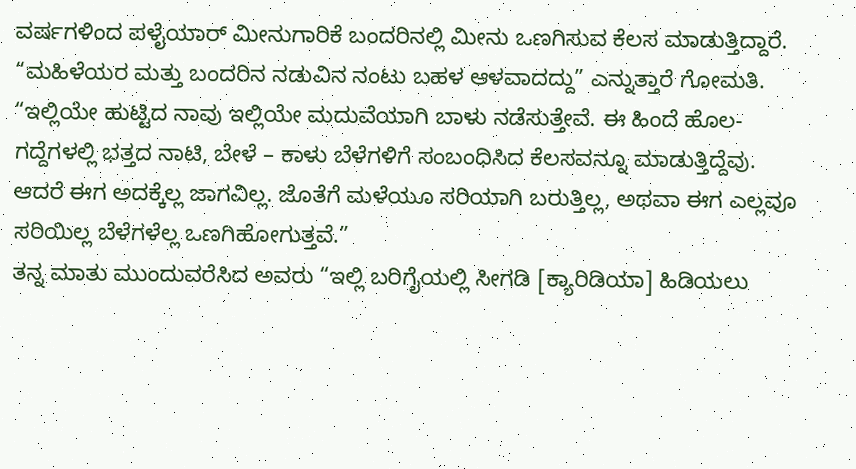ವರ್ಷಗಳಿಂದ ಪಳೈಯಾರ್ ಮೀನುಗಾರಿಕೆ ಬಂದರಿನಲ್ಲಿ ಮೀನು ಒಣಗಿಸುವ ಕೆಲಸ ಮಾಡುತ್ತಿದ್ದಾರೆ. “ಮಹಿಳೆಯರ ಮತ್ತು ಬಂದರಿನ ನಡುವಿನ ನಂಟು ಬಹಳ ಆಳವಾದದ್ದು” ಎನ್ನುತ್ತಾರೆ ಗೋಮತಿ. “ಇಲ್ಲಿಯೇ ಹುಟ್ಟಿದ ನಾವು ಇಲ್ಲಿಯೇ ಮದುವೆಯಾಗಿ ಬಾಳು ನಡೆಸುತ್ತೇವೆ. ಈ ಹಿಂದೆ ಹೊಲ-ಗದ್ದೆಗಳಲ್ಲಿ ಭತ್ತದ ನಾಟಿ, ಬೇಳೆ – ಕಾಳು ಬೆಳೆಗಳಿಗೆ ಸಂಬಂಧಿಸಿದ ಕೆಲಸವನ್ನೂ ಮಾಡುತ್ತಿದ್ದೆವು. ಆದರೆ ಈಗ ಅದಕ್ಕೆಲ್ಲ ಜಾಗವಿಲ್ಲ. ಜೊತೆಗೆ ಮಳೆಯೂ ಸರಿಯಾಗಿ ಬರುತ್ತಿಲ್ಲ, ಅಥವಾ ಈಗ ಎಲ್ಲವೂ ಸರಿಯಿಲ್ಲ ಬೆಳೆಗಳೆಲ್ಲ ಒಣಗಿಹೋಗುತ್ತವೆ.”
ತನ್ನ ಮಾತು ಮುಂದುವರೆಸಿದ ಅವರು “ಇಲ್ಲಿ ಬರಿಗೈಯಲ್ಲಿ ಸೀಗಡಿ [ಕ್ಯಾರಿಡಿಯಾ] ಹಿಡಿಯಲು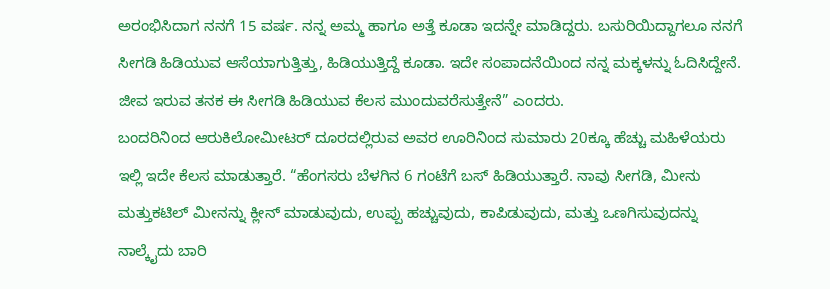ಅರಂಭಿಸಿದಾಗ ನನಗೆ 15 ವರ್ಷ. ನನ್ನ ಅಮ್ಮ ಹಾಗೂ ಅತ್ತೆ ಕೂಡಾ ಇದನ್ನೇ ಮಾಡಿದ್ದರು. ಬಸುರಿಯಿದ್ದಾಗಲೂ ನನಗೆ ಸೀಗಡಿ ಹಿಡಿಯುವ ಆಸೆಯಾಗುತ್ತಿತ್ತು, ಹಿಡಿಯುತ್ತಿದ್ದೆ ಕೂಡಾ. ಇದೇ ಸಂಪಾದನೆಯಿಂದ ನನ್ನ ಮಕ್ಕಳನ್ನು ಓದಿಸಿದ್ದೇನೆ. ಜೀವ ಇರುವ ತನಕ ಈ ಸೀಗಡಿ ಹಿಡಿಯುವ ಕೆಲಸ ಮುಂದುವರೆಸುತ್ತೇನೆ” ಎಂದರು.
ಬಂದರಿನಿಂದ ಆರುಕಿಲೋಮೀಟರ್ ದೂರದಲ್ಲಿರುವ ಅವರ ಊರಿನಿಂದ ಸುಮಾರು 20ಕ್ಕೂ ಹೆಚ್ಚು ಮಹಿಳೆಯರು ಇಲ್ಲಿ ಇದೇ ಕೆಲಸ ಮಾಡುತ್ತಾರೆ. “ಹೆಂಗಸರು ಬೆಳಗಿನ 6 ಗಂಟೆಗೆ ಬಸ್ ಹಿಡಿಯುತ್ತಾರೆ. ನಾವು ಸೀಗಡಿ, ಮೀನು ಮತ್ತುಕಟಿಲ್ ಮೀನನ್ನು ಕ್ಲೀನ್ ಮಾಡುವುದು, ಉಪ್ಪು ಹಚ್ಚುವುದು, ಕಾಪಿಡುವುದು, ಮತ್ತು ಒಣಗಿಸುವುದನ್ನು ನಾಲ್ಕೈದು ಬಾರಿ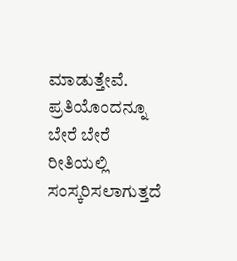ಮಾಡುತ್ತೇವೆ. ಪ್ರತಿಯೊಂದನ್ನೂ ಬೇರೆ ಬೇರೆ ರೀತಿಯಲ್ಲಿ ಸಂಸ್ಕರಿಸಲಾಗುತ್ತದೆ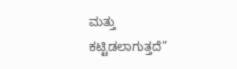ಮತ್ತು ಕಟ್ಟಿಡಲಾಗುತ್ತದೆ”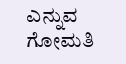ಎನ್ನುವ ಗೋಮತಿ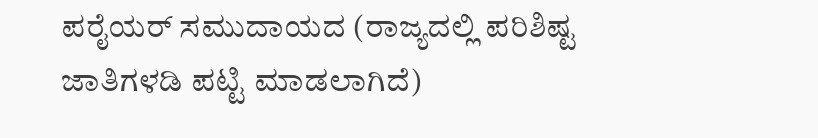ಪರೈಯರ್ ಸಮುದಾಯದ (ರಾಜ್ಯದಲ್ಲಿ ಪರಿಶಿಷ್ಟ ಜಾತಿಗಳಡಿ ಪಟ್ಟಿ ಮಾಡಲಾಗಿದೆ)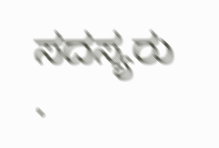ಸದಸ್ಯರು .